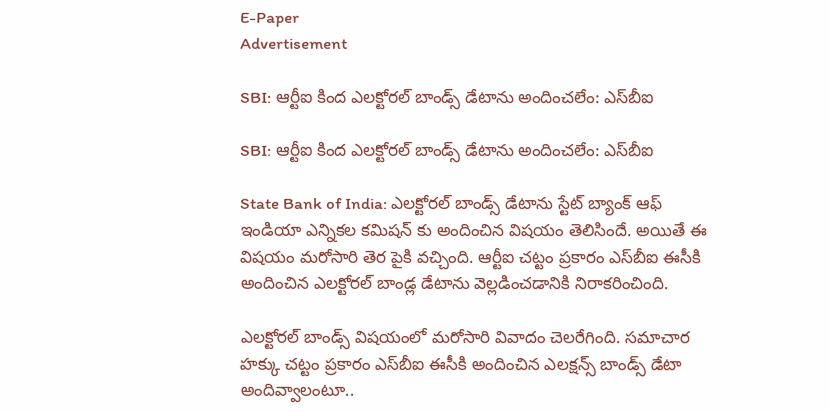E-Paper
Advertisement

SBI: ఆర్టీఐ కింద ఎలక్టోరల్ బాండ్స్ డేటాను అందించలేం: ఎస్‌బీఐ

SBI: ఆర్టీఐ కింద ఎలక్టోరల్ బాండ్స్ డేటాను అందించలేం: ఎస్‌బీఐ

State Bank of India: ఎలక్టోరల్ బాండ్స్ డేటాను స్టేట్ బ్యాంక్ ఆఫ్ ఇండియా ఎన్నికల కమిషన్ కు అందించిన విషయం తెలిసిందే. అయితే ఈ విషయం మరోసారి తెర పైకి వచ్చింది. ఆర్టీఐ చట్టం ప్రకారం ఎస్‌బీఐ ఈసీకి అందించిన ఎలక్టోరల్ బాండ్ల డేటాను వెల్లడించడానికి నిరాకరించింది.

ఎలక్టోరల్ బాండ్స్ విషయంలో మరోసారి వివాదం చెలరేగింది. సమాచార హక్కు చట్టం ప్రకారం ఎస్‌బీఐ ఈసీకి అందించిన ఎలక్షన్స్ బాండ్స్ డేటా అందివ్వాలంటూ..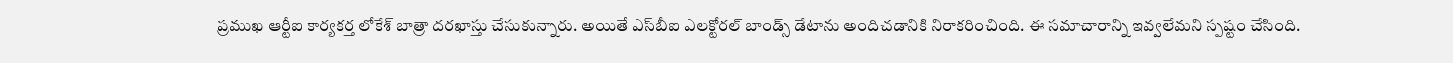ప్రముఖ ఆర్టీఐ కార్యకర్త లోకేశ్ బాత్రా దరఖాస్తు చేసుకున్నారు. అయితే ఎస్‌బీఐ ఎలక్టోరల్ బాండ్స్ డేటాను అందిచడానికి నిరాకరించింది. ఈ సమాచారాన్ని ఇవ్వలేమని స్పష్టం చేసింది.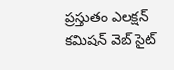ప్రస్తుతం ఎలక్షన్ కమిషన్ వెబ్ సైట్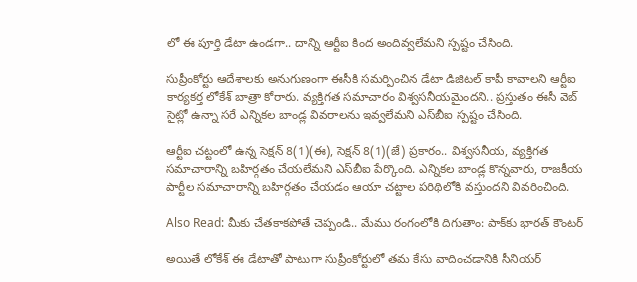లో ఈ పూర్తి డేటా ఉండగా.. దాన్ని ఆర్టీఐ కింద అందివ్వలేమని స్పష్టం చేసింది.

సుప్రీంకోర్టు ఆదేశాలకు అనుగుణంగా ఈసీకి సమర్పించిన డేటా డిజిటల్ కాపీ కావాలని ఆర్టీఐ కార్యకర్త లోకేశ్ బాత్రా కోరారు. వ్యక్తిగత సమాచారం విశ్వసనీయమైందని.. ప్రస్తుతం ఈసీ వెబ్ సైట్లో ఉన్నా సరే ఎన్నికల బాండ్ల వివరాలను ఇవ్వలేమని ఎస్‌బీఐ స్పష్టం చేసింది.

ఆర్టీఐ చట్టంలో ఉన్న సెక్షన్ 8(1)(ఈ), సెక్షన్ 8(1)(జే) ప్రకారం.. విశ్వసనీయ, వ్యక్తిగత సమాచారాన్ని బహిర్గతం చేయలేమని ఎస్‌బీఐ పేర్కొంది. ఎన్నికల బాండ్ల కొన్నవారు, రాజకీయ పార్టీల సమాచారాన్ని బహిర్గతం చేయడం ఆయా చట్టాల పరిథిలోకి వస్తుందని వివరించింది.

Also Read: మీకు చేతకాకపోతే చెప్పండి.. మేము రంగంలోకి దిగుతాం: పాక్‌కు భారత్ కౌంటర్

అయితే లోకేశ్ ఈ డేటాతో పాటుగా సుప్రీంకోర్టులో తమ కేసు వాదించడానికి సీనియర్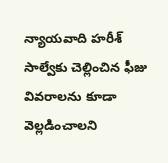న్యాయవాది హరీశ్ సాల్వేకు చెల్లించిన ఫీజు వివరాలను కూడా వెల్లడించాలని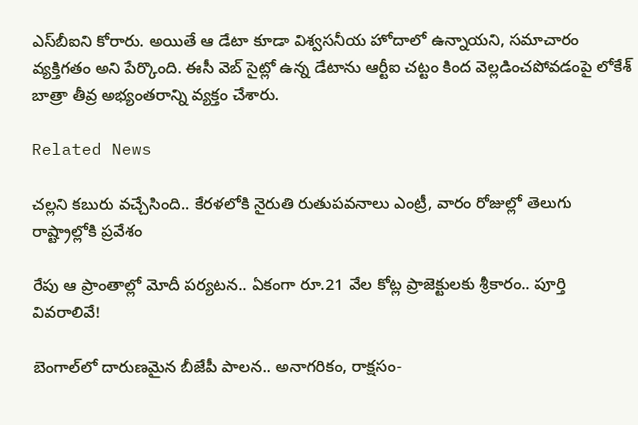ఎస్‌బీఐని కోరారు. అయితే ఆ డేటా కూడా విశ్వసనీయ హోదాలో ఉన్నాయని, సమాచారం వ్యక్తిగతం అని పేర్కొంది. ఈసీ వెబ్ సైట్లో ఉన్న డేటాను ఆర్టీఐ చట్టం కింద వెల్లడించపోవడంపై లోకేశ్ బాత్రా తీవ్ర అభ్యంతరాన్ని వ్యక్తం చేశారు.

Related News

చల్లని కబురు వచ్చేసింది.. కేరళలోకి నైరుతి రుతుపవనాలు ఎంట్రీ, వారం రోజుల్లో తెలుగు రాష్ట్రాల్లోకి ప్రవేశం

రేపు ఆ ప్రాంతాల్లో మోదీ పర్యటన.. ఏకంగా రూ.21 వేల కోట్ల ప్రాజెక్టులకు శ్రీకారం.. పూర్తి వివరాలివే!

బెంగాల్‌లో దారుణమైన బీజేపీ పాలన.. అనాగరికం, రాక్షసం-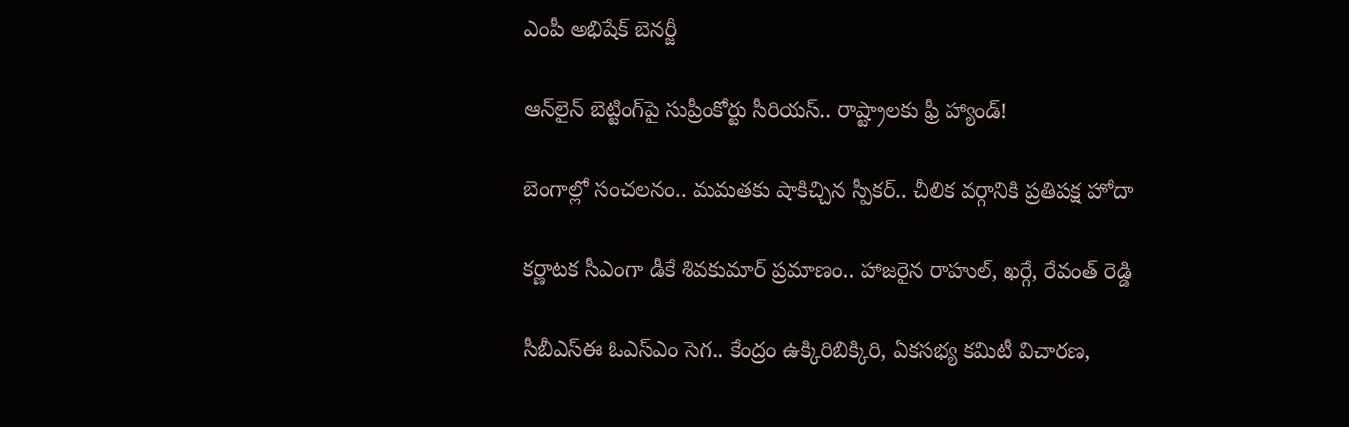ఎంపీ అభిషేక్ బెనర్జీ

ఆన్‌లైన్ బెట్టింగ్‌పై సుప్రీంకోర్టు సీరియస్.. రాష్ట్రాలకు ఫ్రీ హ్యాండ్!

బెంగాల్లో సంచలనం.. మమతకు షాకిచ్చిన స్పీకర్.. చీలిక వర్గానికి ప్రతిపక్ష హోదా

కర్ణాటక సీఎంగా డీకే శివకుమార్‌ ప్రమాణం.. హాజరైన రాహుల్, ఖర్గే, రేవంత్ రెడ్డి

సీబీఎస్ఈ ఓఎస్ఎం సెగ.. కేంద్రం ఉక్కిరిబిక్కిరి, ఏకసభ్య కమిటీ విచారణ,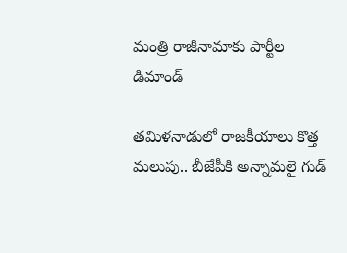మంత్రి రాజీనామాకు పార్టీల డిమాండ్

తమిళనాడులో రాజకీయాలు కొత్త మలుపు.. బీజేపీకి అన్నామలై గుడ్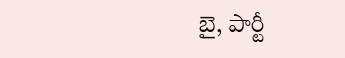బై, పార్టీ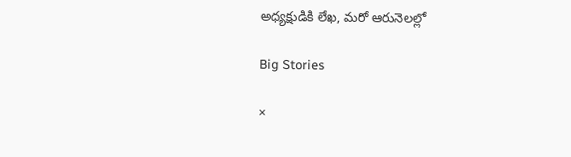అధ్యక్షుడికి లేఖ, మరో ఆరునెలల్లో

Big Stories

×